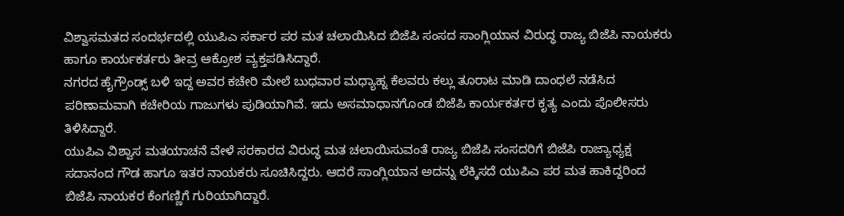ವಿಶ್ವಾಸಮತದ ಸಂದರ್ಭದಲ್ಲಿ ಯುಪಿಎ ಸರ್ಕಾರ ಪರ ಮತ ಚಲಾಯಿಸಿದ ಬಿಜೆಪಿ ಸಂಸದ ಸಾಂಗ್ಲಿಯಾನ ವಿರುದ್ಧ ರಾಜ್ಯ ಬಿಜೆಪಿ ನಾಯಕರು ಹಾಗೂ ಕಾರ್ಯಕರ್ತರು ತೀವ್ರ ಆಕ್ರೋಶ ವ್ಯಕ್ತಪಡಿಸಿದ್ದಾರೆ.
ನಗರದ ಹೈಗ್ರೌಂಡ್ಸ್ ಬಳಿ ಇದ್ದ ಅವರ ಕಚೇರಿ ಮೇಲೆ ಬುಧವಾರ ಮಧ್ಯಾಹ್ನ ಕೆಲವರು ಕಲ್ಲು ತೂರಾಟ ಮಾಡಿ ದಾಂಧಲೆ ನಡೆಸಿದ ಪರಿಣಾಮವಾಗಿ ಕಚೇರಿಯ ಗಾಜುಗಳು ಪುಡಿಯಾಗಿವೆ. ಇದು ಅಸಮಾಧಾನಗೊಂಡ ಬಿಜೆಪಿ ಕಾರ್ಯಕರ್ತರ ಕೃತ್ಯ ಎಂದು ಪೊಲೀಸರು ತಿಳಿಸಿದ್ದಾರೆ.
ಯುಪಿಎ ವಿಶ್ವಾಸ ಮತಯಾಚನೆ ವೇಳೆ ಸರಕಾರದ ವಿರುದ್ಧ ಮತ ಚಲಾಯಿಸುವಂತೆ ರಾಜ್ಯ ಬಿಜೆಪಿ ಸಂಸದರಿಗೆ ಬಿಜೆಪಿ ರಾಜ್ಯಾಧ್ಯಕ್ಷ ಸದಾನಂದ ಗೌಡ ಹಾಗೂ ಇತರ ನಾಯಕರು ಸೂಚಿಸಿದ್ದರು. ಆದರೆ ಸಾಂಗ್ಲಿಯಾನ ಅದನ್ನು ಲೆಕ್ಕಿಸದೆ ಯುಪಿಎ ಪರ ಮತ ಹಾಕಿದ್ದರಿಂದ ಬಿಜೆಪಿ ನಾಯಕರ ಕೆಂಗಣ್ಣಿಗೆ ಗುರಿಯಾಗಿದ್ದಾರೆ.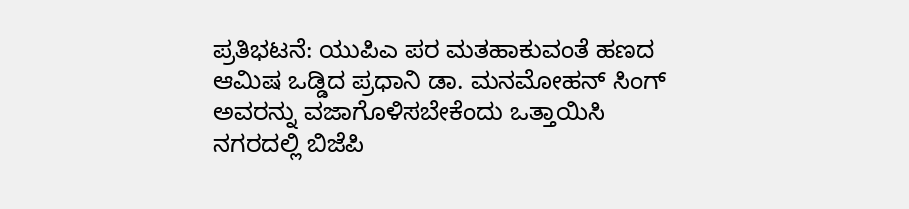ಪ್ರತಿಭಟನೆ: ಯುಪಿಎ ಪರ ಮತಹಾಕುವಂತೆ ಹಣದ ಆಮಿಷ ಒಡ್ಡಿದ ಪ್ರಧಾನಿ ಡಾ. ಮನಮೋಹನ್ ಸಿಂಗ್ ಅವರನ್ನು ವಜಾಗೊಳಿಸಬೇಕೆಂದು ಒತ್ತಾಯಿಸಿ ನಗರದಲ್ಲಿ ಬಿಜೆಪಿ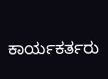ಕಾರ್ಯಕರ್ತರು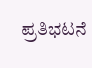ಪ್ರತಿಭಟನೆ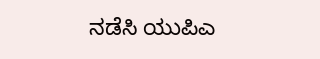ನಡೆಸಿ ಯುಪಿಎ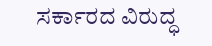ಸರ್ಕಾರದ ವಿರುದ್ಧ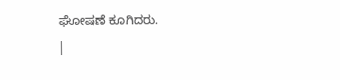ಘೋಷಣೆ ಕೂಗಿದರು.
|